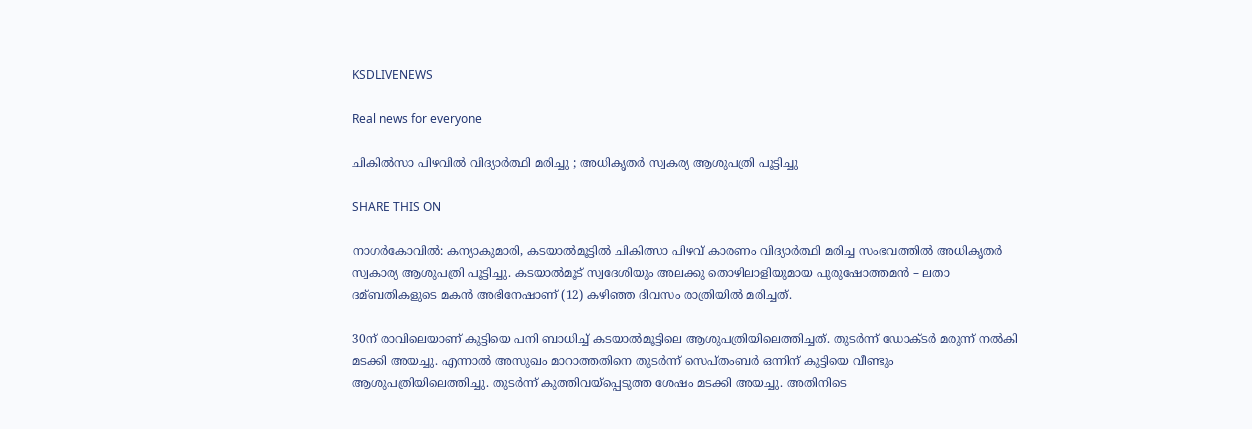KSDLIVENEWS

Real news for everyone

ചികിൽസാ പിഴവിൽ വിദ്യാർത്ഥി മരിച്ചു ; അധികൃതർ സ്വകര്യ ആശുപത്രി പൂട്ടിച്ചു

SHARE THIS ON

നാഗര്‍കോവില്‍: കന്യാകുമാരി, കടയാല്‍മൂട്ടില്‍ ചികിത്സാ പിഴവ് കാരണം വിദ്യാര്‍ത്ഥി മരിച്ച സംഭവത്തില്‍ അധികൃതര്‍ സ്വകാര്യ ആശുപത്രി പൂട്ടിച്ചു. കടയാല്‍മൂട് സ്വദേശിയും അലക്കു തൊഴിലാളിയുമായ പുരുഷോത്തമന്‍ – ലതാ ദമ്ബതികളുടെ മകന്‍ അഭിനേഷാണ് (12) കഴിഞ്ഞ ദിവസം രാത്രിയില്‍ മരിച്ചത്.

30ന് രാവിലെയാണ് കുട്ടിയെ പനി ബാധിച്ച്‌ കടയാല്‍മൂട്ടിലെ ആശുപത്രിയിലെത്തിച്ചത്. തുടര്‍ന്ന് ഡോക്ടര്‍ മരുന്ന് നല്‍കി മടക്കി അയച്ചു. എന്നാല്‍ അസുഖം മാറാത്തതിനെ തുടര്‍ന്ന് സെപ്തംബര്‍ ഒന്നിന് കുട്ടിയെ വീണ്ടും ആശുപത്രിയിലെത്തിച്ചു. തുടര്‍ന്ന് കുത്തിവയ്പ്പെടുത്ത ശേഷം മടക്കി അയച്ചു. അതിനിടെ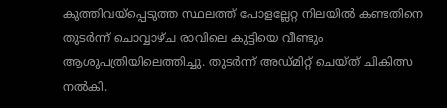കുത്തിവയ്പ്പെടുത്ത സ്ഥലത്ത് പോളല്ലേറ്റ നിലയില്‍ കണ്ടതിനെ തുടര്‍ന്ന് ചൊവ്വാഴ്ച രാവിലെ കുട്ടിയെ വീണ്ടും ആശുപത്രിയിലെത്തിച്ചു. തുടര്‍ന്ന് അഡ്മിറ്റ്‌ ചെയ്ത് ചികിത്സ നല്‍കി.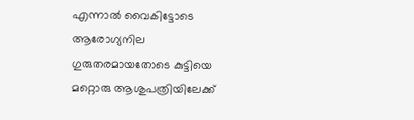എന്നാല്‍ വൈകിട്ടോടെ ആരോഗ്യനില ഗുരുതരമായതോടെ കുട്ടിയെ മറ്റൊരു ആശുപത്രിയിലേക്ക്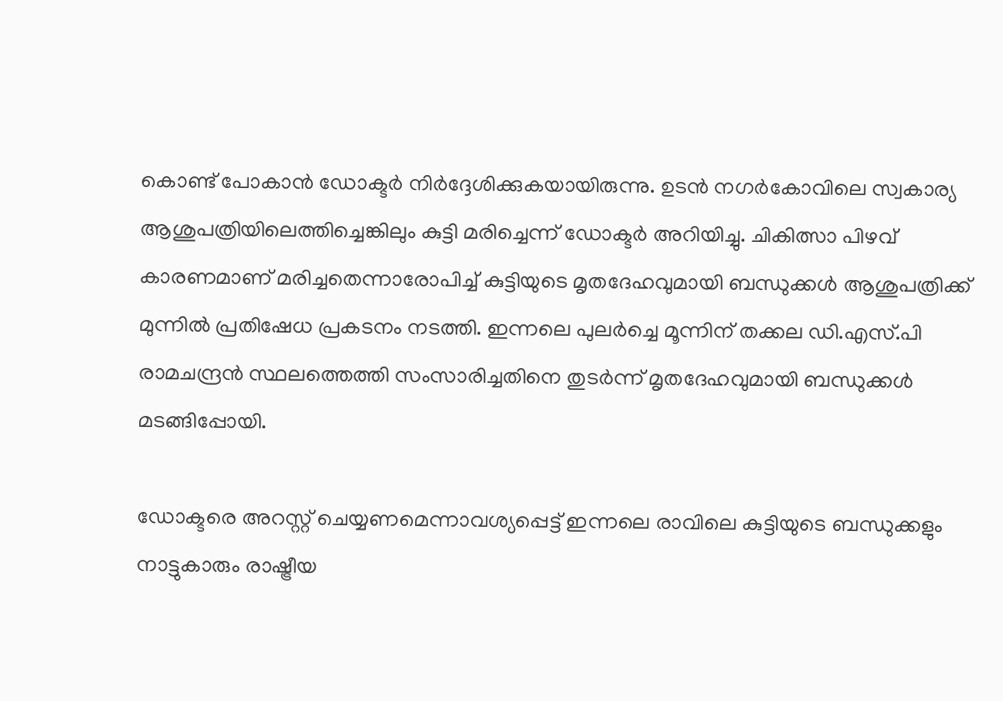കൊണ്ട് പോകാന്‍ ഡോക്ടര്‍ നിര്‍ദ്ദേശിക്കുകയായിരുന്നു. ഉടന്‍ നഗര്‍കോവിലെ സ്വകാര്യ ആശുപത്രിയിലെത്തിച്ചെങ്കിലും കുട്ടി മരിച്ചെന്ന് ഡോക്ടര്‍ അറിയിച്ചു. ചികിത്സാ പിഴവ് കാരണമാണ് മരിച്ചതെന്നാരോപിച്ച്‌ കുട്ടിയുടെ മൃതദേഹവുമായി ബന്ധുക്കള്‍ ആശുപത്രിക്ക് മുന്നില്‍ പ്രതിഷേധ പ്രകടനം നടത്തി. ഇന്നലെ പുലര്‍ച്ചെ മൂന്നിന് തക്കല ഡി.എസ്.പി രാമചന്ദ്രന്‍ സ്ഥലത്തെത്തി സംസാരിച്ചതിനെ തുടര്‍ന്ന് മൃതദേഹവുമായി ബന്ധുക്കള്‍ മടങ്ങിപ്പോയി.

ഡോക്ടരെ അറസ്റ്റ് ചെയ്യണമെന്നാവശ്യപ്പെട്ട് ഇന്നലെ രാവിലെ കുട്ടിയുടെ ബന്ധുക്കളും നാട്ടുകാരും രാഷ്ട്രീയ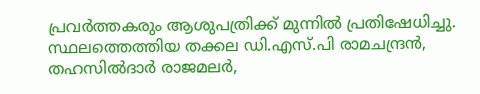പ്രവര്‍ത്തകരും ആശുപത്രിക്ക് മുന്നില്‍ പ്രതിഷേധിച്ചു. സ്ഥലത്തെത്തിയ തക്കല ഡി.എസ്.പി രാമചന്ദ്രന്‍, തഹസില്‍ദാര്‍ രാജമലര്‍,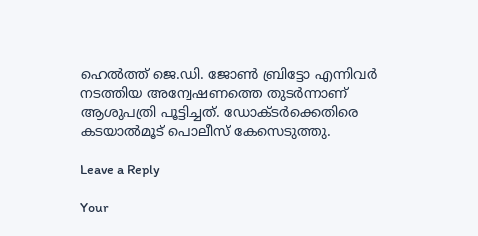ഹെല്‍ത്ത് ജെ.ഡി. ജോണ്‍ ബ്രിട്ടോ എന്നിവര്‍ നടത്തിയ അന്വേഷണത്തെ തുടര്‍ന്നാണ് ആശുപത്രി പൂട്ടിച്ചത്. ഡോക്ടര്‍ക്കെതിരെ കടയാല്‍മൂട് പൊലീസ് കേസെടുത്തു.

Leave a Reply

Your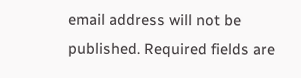email address will not be published. Required fields are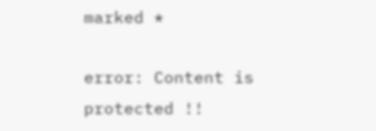marked *

error: Content is protected !!